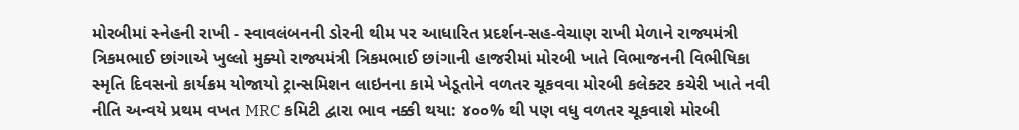મોરબીમાં સ્નેહની રાખી - સ્વાવલંબનની ડોરની થીમ પર આધારિત પ્રદર્શન-સહ-વેચાણ રાખી મેળાને રાજ્યમંત્રી ત્રિકમભાઈ છાંગાએ ખુલ્લો મુક્યો રાજ્યમંત્રી ત્રિકમભાઈ છાંગાની હાજરીમાં મોરબી ખાતે વિભાજનની વિભીષિકા સ્મૃતિ દિવસનો કાર્યક્રમ યોજાયો ટ્રાન્સમિશન લાઇનના કામે ખેડૂતોને વળતર ચૂકવવા મોરબી કલેક્ટર કચેરી ખાતે નવી નીતિ અન્વયે પ્રથમ વખત MRC કમિટી દ્વારા ભાવ નક્કી થયા: ૪૦૦% થી પણ વધુ વળતર ચૂકવાશે મોરબી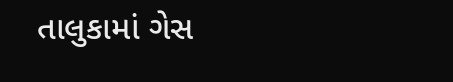તાલુકામાં ગેસ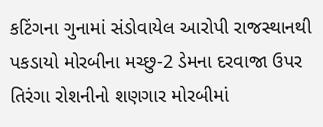કટિંગના ગુનામાં સંડોવાયેલ આરોપી રાજસ્થાનથી પકડાયો મોરબીના મચ્છુ-2 ડેમના દરવાજા ઉપર તિરંગા રોશનીનો શણગાર મોરબીમાં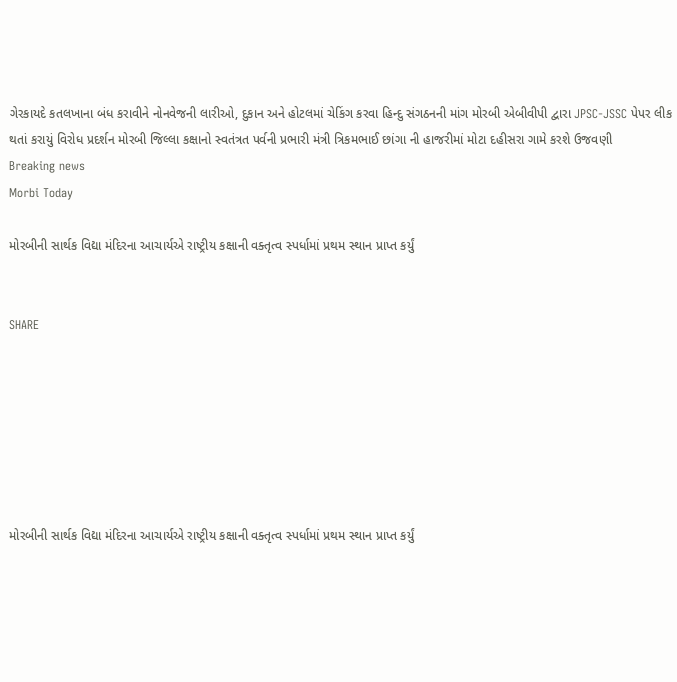ગેરકાયદે કતલખાના બંધ કરાવીને નોનવેજની લારીઓ, દુકાન અને હોટલમાં ચેકિંગ કરવા હિન્દુ સંગઠનની માંગ મોરબી એબીવીપી દ્વારા JPSC-JSSC પેપર લીક થતાં કરાયું વિરોધ પ્રદર્શન મોરબી જિલ્લા કક્ષાનો સ્વતંત્રત પર્વની પ્રભારી મંત્રી ત્રિકમભાઈ છાંગા ની હાજરીમાં મોટા દહીસરા ગામે કરશે ઉજવણી
Breaking news
Morbi Today

મોરબીની સાર્થક વિદ્યા મંદિરના આચાર્યએ રાષ્ટ્રીય કક્ષાની વક્તૃત્વ સ્પર્ધામાં પ્રથમ સ્થાન પ્રાપ્ત કર્યું


SHARE







મોરબીની સાર્થક વિદ્યા મંદિરના આચાર્યએ રાષ્ટ્રીય કક્ષાની વક્તૃત્વ સ્પર્ધામાં પ્રથમ સ્થાન પ્રાપ્ત કર્યું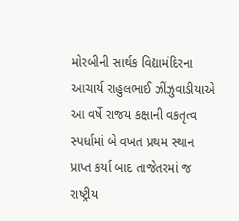મોરબીની સાર્થક વિદ્યામંદિરના આચાર્ય રાહુલભાઈ ઝીંઝુવાડીયાએ આ વર્ષે રાજય કક્ષાની વકતૃત્વ સ્પર્ધામાં બે વખત પ્રથમ સ્થાન પ્રાપ્ત કર્યા બાદ તાજેતરમાં જ રાષ્ટ્રીય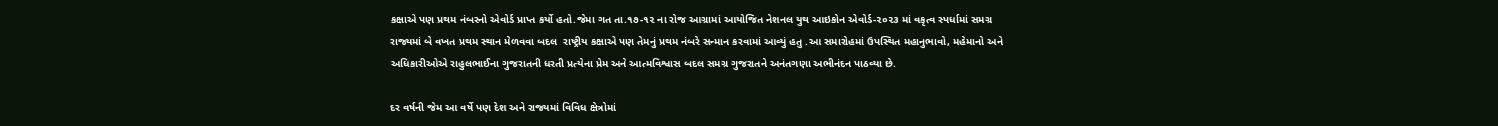કક્ષાએ પણ પ્રથમ નંબરનો એવોર્ડ પ્રાપ્ત કર્યો હતો.જેમા ગત તા.૧૭-૧૨ ના રોજ આગ્રામાં આયોજિત નેશનલ યુથ આઇકોન એવોર્ડ-૨૦૨૩ માં વકૃત્વ સ્પર્ધામાં સમગ્ર રાજ્યમાં બે વખત પ્રથમ સ્થાન મેળવવા બદલ  રાષ્ટ્રીય કક્ષાએ પણ તેમનું પ્રથમ નંબરે સન્માન કરવામાં આવ્યું હતુ .આ સમારોહમાં ઉપસ્થિત મહાનુભાવો, મહેમાનો અને અધિકારીઓએ રાહુલભાઈના ગુજરાતની ધરતી પ્રત્યેના પ્રેમ અને આત્મવિશ્વાસ બદલ સમગ્ર ગુજરાતને અનંતગણા અભીનંદન પાઠવ્યા છે.

દર વર્ષની જેમ આ વર્ષે પણ દેશ અને રાજ્યમાં વિવિધ ક્ષેત્રોમાં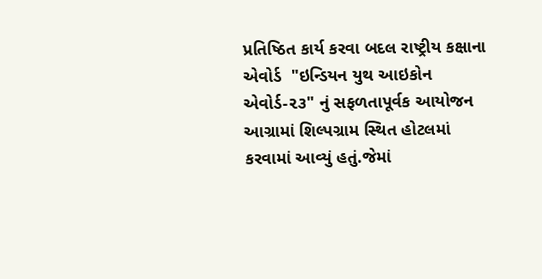પ્રતિષ્ઠિત કાર્ય કરવા બદલ રાષ્ટ્રીય કક્ષાના એવોર્ડ  "ઇન્ડિયન યુથ આઇકોન એવોર્ડ-૨૩" નું સફળતાપૂર્વક આયોજન આગ્રામાં શિલ્પગ્રામ સ્થિત હોટલમાં કરવામાં આવ્યું હતું.જેમાં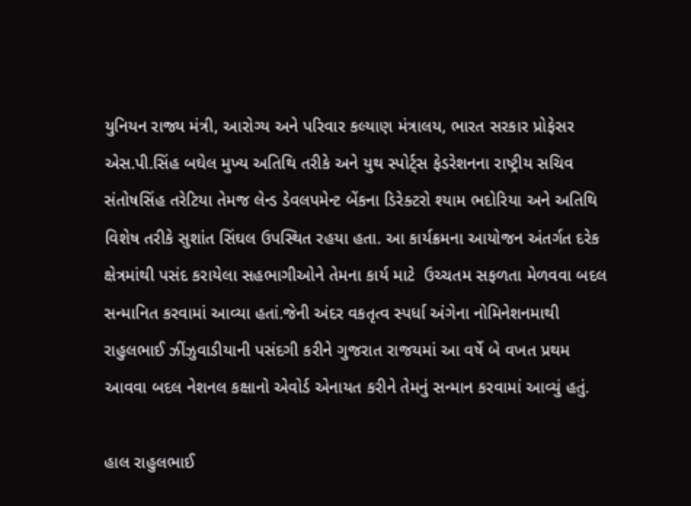યુનિયન રાજ્ય મંત્રી, આરોગ્ય અને પરિવાર કલ્યાણ મંત્રાલય, ભારત સરકાર પ્રોફેસર એસ.પી.સિંહ બઘેલ મુખ્ય અતિથિ તરીકે અને યુથ સ્પોર્ટ્સ ફેડરેશનના રાષ્ટ્રીય સચિવ સંતોષસિંહ તરેટિયા તેમજ લેન્ડ ડેવલપમેન્ટ બેંકના ડિરેક્ટરો શ્યામ ભદોરિયા અને અતિથિ વિશેષ તરીકે સુશાંત સિંઘલ ઉપસ્થિત રહયા હતા. આ કાર્યક્રમના આયોજન અંતર્ગત દરેક ક્ષેત્રમાંથી પસંદ કરાયેલા સહભાગીઓને તેમના કાર્ય માટે  ઉચ્ચતમ સફળતા મેળવવા બદલ સન્માનિત કરવામાં આવ્યા હતાં.જેની અંદર વકતૃત્વ સ્પર્ધા અંગેના નોમિનેશનમાથી  રાહુલભાઈ ઝીંઝુવાડીયાની પસંદગી કરીને ગુજરાત રાજયમાં આ વર્ષે બે વખત પ્રથમ આવવા બદલ નેશનલ કક્ષાનો એવોર્ડ એનાયત કરીને તેમનું સન્માન કરવામાં આવ્યું હતું.

હાલ રાહુલભાઈ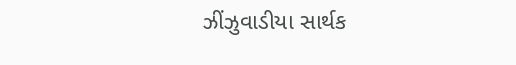ઝીંઝુવાડીયા સાર્થક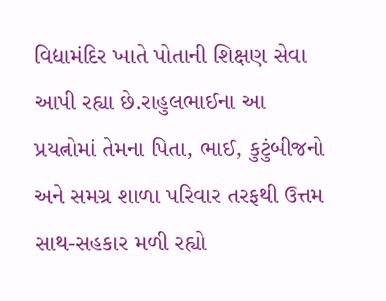વિદ્યામંદિર ખાતે પોતાની શિક્ષણ સેવા આપી રહ્યા છે.રાહુલભાઈના આ પ્રયત્નોમાં તેમના પિતા, ભાઈ, કુટુંબીજનો અને સમગ્ર શાળા પરિવાર તરફથી ઉત્તમ સાથ-સહકાર મળી રહ્યો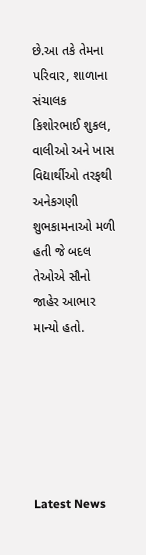છે.આ તકે તેમના પરિવાર, શાળાના સંચાલક કિશોરભાઈ શુકલ, વાલીઓ અને ખાસ વિદ્યાર્થીઓ તરફથી અનેકગણી શુભકામનાઓ મળી હતી જે બદલ તેઓએ સૌનો જાહેર આભાર માન્યો હતો.






Latest News